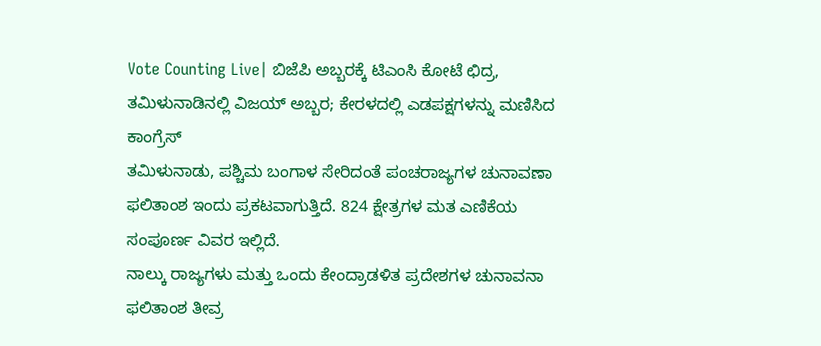Vote Counting Live| ಬಿಜೆಪಿ ಅಬ್ಬರಕ್ಕೆ ಟಿಎಂಸಿ ಕೋಟೆ ಛಿದ್ರ, ತಮಿಳುನಾಡಿನಲ್ಲಿ ವಿಜಯ್ ಅಬ್ಬರ; ಕೇರಳದಲ್ಲಿ ಎಡಪಕ್ಷಗಳನ್ನು ಮಣಿಸಿದ ಕಾಂಗ್ರೆಸ್
ತಮಿಳುನಾಡು, ಪಶ್ಚಿಮ ಬಂಗಾಳ ಸೇರಿದಂತೆ ಪಂಚರಾಜ್ಯಗಳ ಚುನಾವಣಾ ಫಲಿತಾಂಶ ಇಂದು ಪ್ರಕಟವಾಗುತ್ತಿದೆ. 824 ಕ್ಷೇತ್ರಗಳ ಮತ ಎಣಿಕೆಯ ಸಂಪೂರ್ಣ ವಿವರ ಇಲ್ಲಿದೆ.
ನಾಲ್ಕು ರಾಜ್ಯಗಳು ಮತ್ತು ಒಂದು ಕೇಂದ್ರಾಡಳಿತ ಪ್ರದೇಶಗಳ ಚುನಾವನಾ ಫಲಿತಾಂಶ ತೀವ್ರ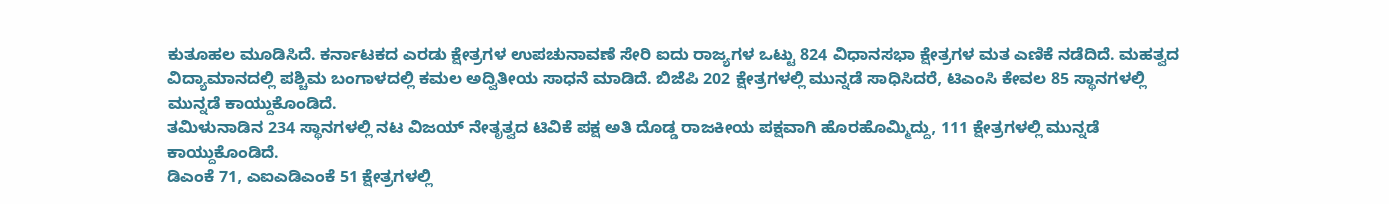ಕುತೂಹಲ ಮೂಡಿಸಿದೆ. ಕರ್ನಾಟಕದ ಎರಡು ಕ್ಷೇತ್ರಗಳ ಉಪಚುನಾವಣೆ ಸೇರಿ ಐದು ರಾಜ್ಯಗಳ ಒಟ್ಟು 824 ವಿಧಾನಸಭಾ ಕ್ಷೇತ್ರಗಳ ಮತ ಎಣಿಕೆ ನಡೆದಿದೆ. ಮಹತ್ವದ ವಿದ್ಯಾಮಾನದಲ್ಲಿ ಪಶ್ಚಿಮ ಬಂಗಾಳದಲ್ಲಿ ಕಮಲ ಅದ್ವಿತೀಯ ಸಾಧನೆ ಮಾಡಿದೆ. ಬಿಜೆಪಿ 202 ಕ್ಷೇತ್ರಗಳಲ್ಲಿ ಮುನ್ನಡೆ ಸಾಧಿಸಿದರೆ, ಟಿಎಂಸಿ ಕೇವಲ 85 ಸ್ಥಾನಗಳಲ್ಲಿ ಮುನ್ನಡೆ ಕಾಯ್ದುಕೊಂಡಿದೆ.
ತಮಿಳುನಾಡಿನ 234 ಸ್ಥಾನಗಳಲ್ಲಿ ನಟ ವಿಜಯ್ ನೇತೃತ್ವದ ಟಿವಿಕೆ ಪಕ್ಷ ಅತಿ ದೊಡ್ಡ ರಾಜಕೀಯ ಪಕ್ಷವಾಗಿ ಹೊರಹೊಮ್ಮಿದ್ದು, 111 ಕ್ಷೇತ್ರಗಳಲ್ಲಿ ಮುನ್ನಡೆ ಕಾಯ್ದುಕೊಂಡಿದೆ.
ಡಿಎಂಕೆ 71, ಎಐಎಡಿಎಂಕೆ 51 ಕ್ಷೇತ್ರಗಳಲ್ಲಿ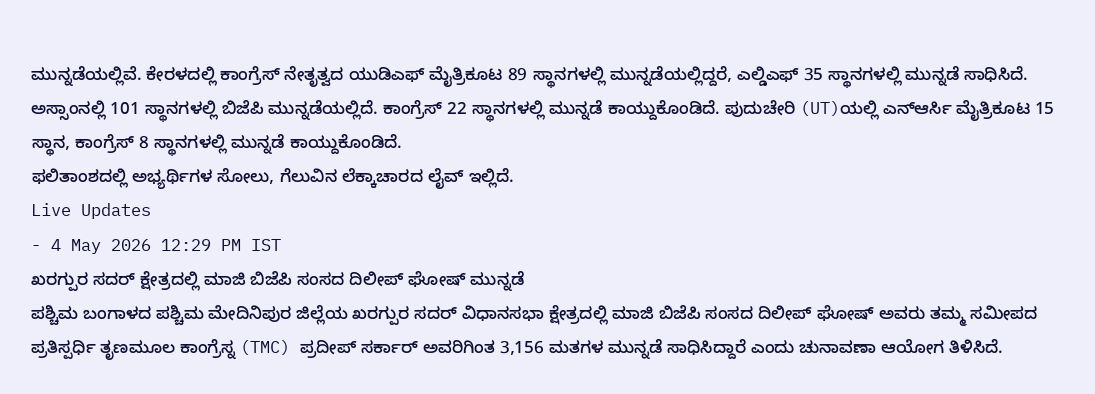ಮುನ್ನಡೆಯಲ್ಲಿವೆ. ಕೇರಳದಲ್ಲಿ ಕಾಂಗ್ರೆಸ್ ನೇತೃತ್ವದ ಯುಡಿಎಫ್ ಮೈತ್ರಿಕೂಟ 89 ಸ್ಥಾನಗಳಲ್ಲಿ ಮುನ್ನಡೆಯಲ್ಲಿದ್ದರೆ, ಎಲ್ಡಿಎಫ್ 35 ಸ್ಥಾನಗಳಲ್ಲಿ ಮುನ್ನಡೆ ಸಾಧಿಸಿದೆ. ಅಸ್ಸಾಂನಲ್ಲಿ 101 ಸ್ಥಾನಗಳಲ್ಲಿ ಬಿಜೆಪಿ ಮುನ್ನಡೆಯಲ್ಲಿದೆ. ಕಾಂಗ್ರೆಸ್ 22 ಸ್ಥಾನಗಳಲ್ಲಿ ಮುನ್ನಡೆ ಕಾಯ್ದುಕೊಂಡಿದೆ. ಪುದುಚೇರಿ (UT)ಯಲ್ಲಿ ಎನ್ಆರ್ಸಿ ಮೈತ್ರಿಕೂಟ 15 ಸ್ಥಾನ, ಕಾಂಗ್ರೆಸ್ 8 ಸ್ಥಾನಗಳಲ್ಲಿ ಮುನ್ನಡೆ ಕಾಯ್ದುಕೊಂಡಿದೆ.
ಫಲಿತಾಂಶದಲ್ಲಿ ಅಭ್ಯರ್ಥಿಗಳ ಸೋಲು, ಗೆಲುವಿನ ಲೆಕ್ಕಾಚಾರದ ಲೈವ್ ಇಲ್ಲಿದೆ.
Live Updates
- 4 May 2026 12:29 PM IST
ಖರಗ್ಪುರ ಸದರ್ ಕ್ಷೇತ್ರದಲ್ಲಿ ಮಾಜಿ ಬಿಜೆಪಿ ಸಂಸದ ದಿಲೀಪ್ ಘೋಷ್ ಮುನ್ನಡೆ
ಪಶ್ಚಿಮ ಬಂಗಾಳದ ಪಶ್ಚಿಮ ಮೇದಿನಿಪುರ ಜಿಲ್ಲೆಯ ಖರಗ್ಪುರ ಸದರ್ ವಿಧಾನಸಭಾ ಕ್ಷೇತ್ರದಲ್ಲಿ ಮಾಜಿ ಬಿಜೆಪಿ ಸಂಸದ ದಿಲೀಪ್ ಘೋಷ್ ಅವರು ತಮ್ಮ ಸಮೀಪದ ಪ್ರತಿಸ್ಪರ್ಧಿ ತೃಣಮೂಲ ಕಾಂಗ್ರೆಸ್ನ (TMC) ಪ್ರದೀಪ್ ಸರ್ಕಾರ್ ಅವರಿಗಿಂತ 3,156 ಮತಗಳ ಮುನ್ನಡೆ ಸಾಧಿಸಿದ್ದಾರೆ ಎಂದು ಚುನಾವಣಾ ಆಯೋಗ ತಿಳಿಸಿದೆ.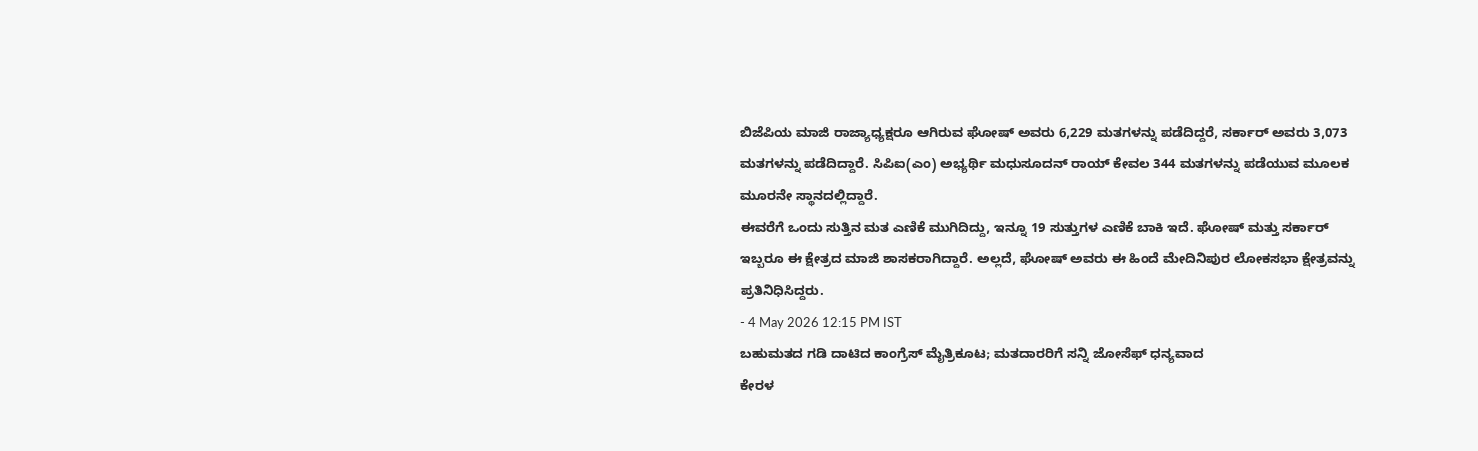ಬಿಜೆಪಿಯ ಮಾಜಿ ರಾಜ್ಯಾಧ್ಯಕ್ಷರೂ ಆಗಿರುವ ಘೋಷ್ ಅವರು 6,229 ಮತಗಳನ್ನು ಪಡೆದಿದ್ದರೆ, ಸರ್ಕಾರ್ ಅವರು 3,073 ಮತಗಳನ್ನು ಪಡೆದಿದ್ದಾರೆ. ಸಿಪಿಐ(ಎಂ) ಅಭ್ಯರ್ಥಿ ಮಧುಸೂದನ್ ರಾಯ್ ಕೇವಲ 344 ಮತಗಳನ್ನು ಪಡೆಯುವ ಮೂಲಕ ಮೂರನೇ ಸ್ಥಾನದಲ್ಲಿದ್ದಾರೆ.
ಈವರೆಗೆ ಒಂದು ಸುತ್ತಿನ ಮತ ಎಣಿಕೆ ಮುಗಿದಿದ್ದು, ಇನ್ನೂ 19 ಸುತ್ತುಗಳ ಎಣಿಕೆ ಬಾಕಿ ಇದೆ. ಘೋಷ್ ಮತ್ತು ಸರ್ಕಾರ್ ಇಬ್ಬರೂ ಈ ಕ್ಷೇತ್ರದ ಮಾಜಿ ಶಾಸಕರಾಗಿದ್ದಾರೆ. ಅಲ್ಲದೆ, ಘೋಷ್ ಅವರು ಈ ಹಿಂದೆ ಮೇದಿನಿಪುರ ಲೋಕಸಭಾ ಕ್ಷೇತ್ರವನ್ನು ಪ್ರತಿನಿಧಿಸಿದ್ದರು.
- 4 May 2026 12:15 PM IST
ಬಹುಮತದ ಗಡಿ ದಾಟಿದ ಕಾಂಗ್ರೆಸ್ ಮೈತ್ರಿಕೂಟ; ಮತದಾರರಿಗೆ ಸನ್ನಿ ಜೋಸೆಫ್ ಧನ್ಯವಾದ
ಕೇರಳ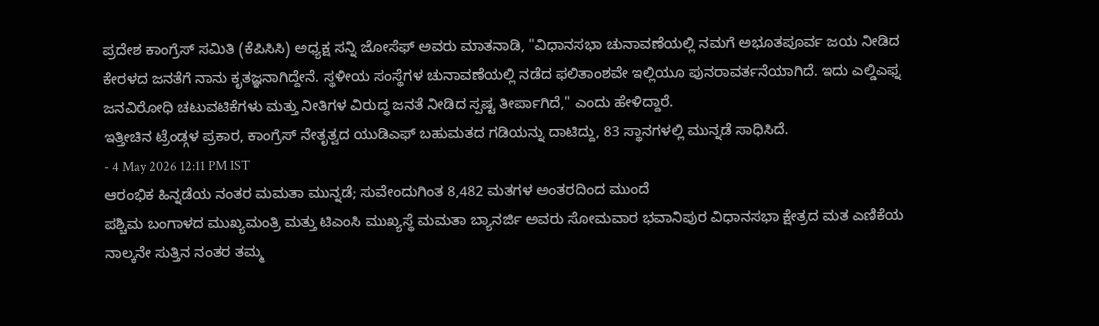ಪ್ರದೇಶ ಕಾಂಗ್ರೆಸ್ ಸಮಿತಿ (ಕೆಪಿಸಿಸಿ) ಅಧ್ಯಕ್ಷ ಸನ್ನಿ ಜೋಸೆಫ್ ಅವರು ಮಾತನಾಡಿ, "ವಿಧಾನಸಭಾ ಚುನಾವಣೆಯಲ್ಲಿ ನಮಗೆ ಅಭೂತಪೂರ್ವ ಜಯ ನೀಡಿದ ಕೇರಳದ ಜನತೆಗೆ ನಾನು ಕೃತಜ್ಞನಾಗಿದ್ದೇನೆ. ಸ್ಥಳೀಯ ಸಂಸ್ಥೆಗಳ ಚುನಾವಣೆಯಲ್ಲಿ ನಡೆದ ಫಲಿತಾಂಶವೇ ಇಲ್ಲಿಯೂ ಪುನರಾವರ್ತನೆಯಾಗಿದೆ. ಇದು ಎಲ್ಡಿಎಫ್ನ ಜನವಿರೋಧಿ ಚಟುವಟಿಕೆಗಳು ಮತ್ತು ನೀತಿಗಳ ವಿರುದ್ಧ ಜನತೆ ನೀಡಿದ ಸ್ಪಷ್ಟ ತೀರ್ಪಾಗಿದೆ," ಎಂದು ಹೇಳಿದ್ದಾರೆ.
ಇತ್ತೀಚಿನ ಟ್ರೆಂಡ್ಗಳ ಪ್ರಕಾರ, ಕಾಂಗ್ರೆಸ್ ನೇತೃತ್ವದ ಯುಡಿಎಫ್ ಬಹುಮತದ ಗಡಿಯನ್ನು ದಾಟಿದ್ದು, 83 ಸ್ಥಾನಗಳಲ್ಲಿ ಮುನ್ನಡೆ ಸಾಧಿಸಿದೆ.
- 4 May 2026 12:11 PM IST
ಆರಂಭಿಕ ಹಿನ್ನಡೆಯ ನಂತರ ಮಮತಾ ಮುನ್ನಡೆ; ಸುವೇಂದುಗಿಂತ 8,482 ಮತಗಳ ಅಂತರದಿಂದ ಮುಂದೆ
ಪಶ್ಚಿಮ ಬಂಗಾಳದ ಮುಖ್ಯಮಂತ್ರಿ ಮತ್ತು ಟಿಎಂಸಿ ಮುಖ್ಯಸ್ಥೆ ಮಮತಾ ಬ್ಯಾನರ್ಜಿ ಅವರು ಸೋಮವಾರ ಭವಾನಿಪುರ ವಿಧಾನಸಭಾ ಕ್ಷೇತ್ರದ ಮತ ಎಣಿಕೆಯ ನಾಲ್ಕನೇ ಸುತ್ತಿನ ನಂತರ ತಮ್ಮ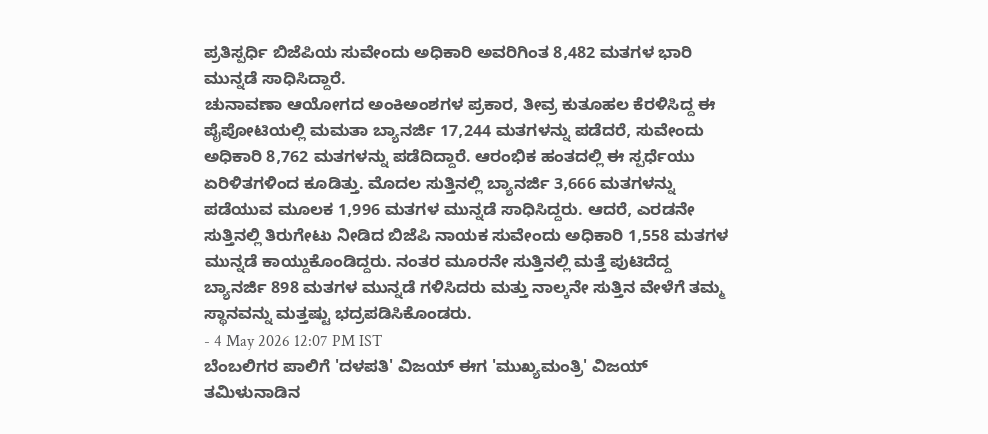ಪ್ರತಿಸ್ಪರ್ಧಿ ಬಿಜೆಪಿಯ ಸುವೇಂದು ಅಧಿಕಾರಿ ಅವರಿಗಿಂತ 8,482 ಮತಗಳ ಭಾರಿ ಮುನ್ನಡೆ ಸಾಧಿಸಿದ್ದಾರೆ.
ಚುನಾವಣಾ ಆಯೋಗದ ಅಂಕಿಅಂಶಗಳ ಪ್ರಕಾರ, ತೀವ್ರ ಕುತೂಹಲ ಕೆರಳಿಸಿದ್ದ ಈ ಪೈಪೋಟಿಯಲ್ಲಿ ಮಮತಾ ಬ್ಯಾನರ್ಜಿ 17,244 ಮತಗಳನ್ನು ಪಡೆದರೆ, ಸುವೇಂದು ಅಧಿಕಾರಿ 8,762 ಮತಗಳನ್ನು ಪಡೆದಿದ್ದಾರೆ. ಆರಂಭಿಕ ಹಂತದಲ್ಲಿ ಈ ಸ್ಪರ್ಧೆಯು ಏರಿಳಿತಗಳಿಂದ ಕೂಡಿತ್ತು. ಮೊದಲ ಸುತ್ತಿನಲ್ಲಿ ಬ್ಯಾನರ್ಜಿ 3,666 ಮತಗಳನ್ನು ಪಡೆಯುವ ಮೂಲಕ 1,996 ಮತಗಳ ಮುನ್ನಡೆ ಸಾಧಿಸಿದ್ದರು. ಆದರೆ, ಎರಡನೇ ಸುತ್ತಿನಲ್ಲಿ ತಿರುಗೇಟು ನೀಡಿದ ಬಿಜೆಪಿ ನಾಯಕ ಸುವೇಂದು ಅಧಿಕಾರಿ 1,558 ಮತಗಳ ಮುನ್ನಡೆ ಕಾಯ್ದುಕೊಂಡಿದ್ದರು. ನಂತರ ಮೂರನೇ ಸುತ್ತಿನಲ್ಲಿ ಮತ್ತೆ ಪುಟಿದೆದ್ದ ಬ್ಯಾನರ್ಜಿ 898 ಮತಗಳ ಮುನ್ನಡೆ ಗಳಿಸಿದರು ಮತ್ತು ನಾಲ್ಕನೇ ಸುತ್ತಿನ ವೇಳೆಗೆ ತಮ್ಮ ಸ್ಥಾನವನ್ನು ಮತ್ತಷ್ಟು ಭದ್ರಪಡಿಸಿಕೊಂಡರು.
- 4 May 2026 12:07 PM IST
ಬೆಂಬಲಿಗರ ಪಾಲಿಗೆ 'ದಳಪತಿ' ವಿಜಯ್ ಈಗ 'ಮುಖ್ಯಮಂತ್ರಿ' ವಿಜಯ್
ತಮಿಳುನಾಡಿನ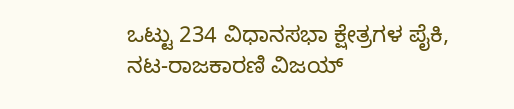ಒಟ್ಟು 234 ವಿಧಾನಸಭಾ ಕ್ಷೇತ್ರಗಳ ಪೈಕಿ, ನಟ-ರಾಜಕಾರಣಿ ವಿಜಯ್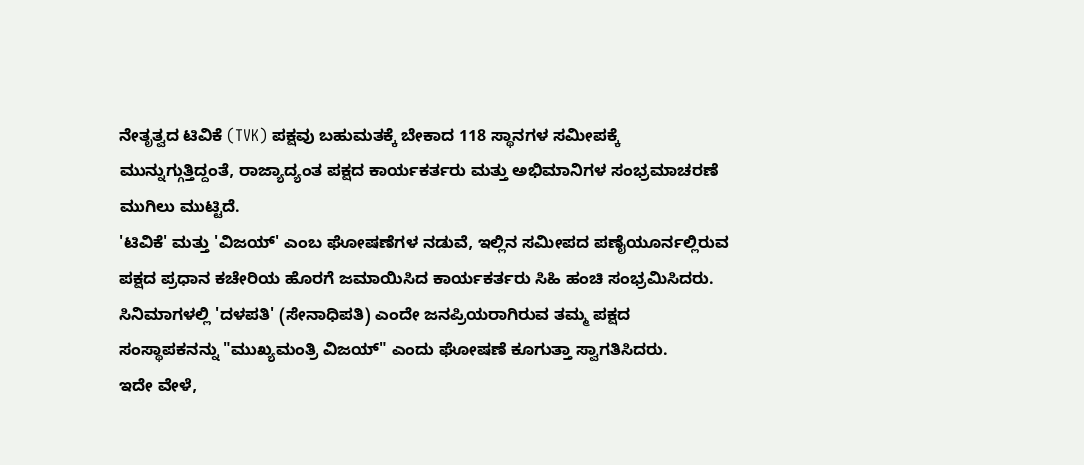ನೇತೃತ್ವದ ಟಿವಿಕೆ (TVK) ಪಕ್ಷವು ಬಹುಮತಕ್ಕೆ ಬೇಕಾದ 118 ಸ್ಥಾನಗಳ ಸಮೀಪಕ್ಕೆ ಮುನ್ನುಗ್ಗುತ್ತಿದ್ದಂತೆ, ರಾಜ್ಯಾದ್ಯಂತ ಪಕ್ಷದ ಕಾರ್ಯಕರ್ತರು ಮತ್ತು ಅಭಿಮಾನಿಗಳ ಸಂಭ್ರಮಾಚರಣೆ ಮುಗಿಲು ಮುಟ್ಟಿದೆ.
'ಟಿವಿಕೆ' ಮತ್ತು 'ವಿಜಯ್' ಎಂಬ ಘೋಷಣೆಗಳ ನಡುವೆ, ಇಲ್ಲಿನ ಸಮೀಪದ ಪಣೈಯೂರ್ನಲ್ಲಿರುವ ಪಕ್ಷದ ಪ್ರಧಾನ ಕಚೇರಿಯ ಹೊರಗೆ ಜಮಾಯಿಸಿದ ಕಾರ್ಯಕರ್ತರು ಸಿಹಿ ಹಂಚಿ ಸಂಭ್ರಮಿಸಿದರು. ಸಿನಿಮಾಗಳಲ್ಲಿ 'ದಳಪತಿ' (ಸೇನಾಧಿಪತಿ) ಎಂದೇ ಜನಪ್ರಿಯರಾಗಿರುವ ತಮ್ಮ ಪಕ್ಷದ ಸಂಸ್ಥಾಪಕನನ್ನು "ಮುಖ್ಯಮಂತ್ರಿ ವಿಜಯ್" ಎಂದು ಘೋಷಣೆ ಕೂಗುತ್ತಾ ಸ್ವಾಗತಿಸಿದರು.
ಇದೇ ವೇಳೆ,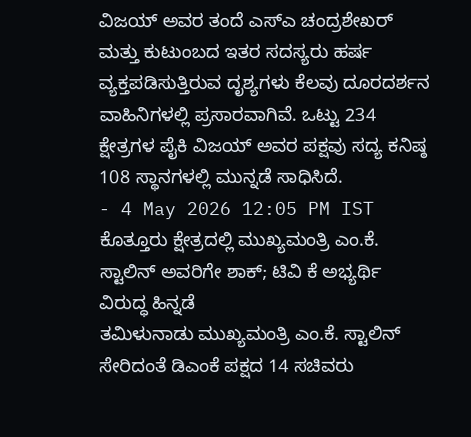ವಿಜಯ್ ಅವರ ತಂದೆ ಎಸ್ಎ ಚಂದ್ರಶೇಖರ್ ಮತ್ತು ಕುಟುಂಬದ ಇತರ ಸದಸ್ಯರು ಹರ್ಷ ವ್ಯಕ್ತಪಡಿಸುತ್ತಿರುವ ದೃಶ್ಯಗಳು ಕೆಲವು ದೂರದರ್ಶನ ವಾಹಿನಿಗಳಲ್ಲಿ ಪ್ರಸಾರವಾಗಿವೆ. ಒಟ್ಟು 234 ಕ್ಷೇತ್ರಗಳ ಪೈಕಿ ವಿಜಯ್ ಅವರ ಪಕ್ಷವು ಸದ್ಯ ಕನಿಷ್ಠ 108 ಸ್ಥಾನಗಳಲ್ಲಿ ಮುನ್ನಡೆ ಸಾಧಿಸಿದೆ.
- 4 May 2026 12:05 PM IST
ಕೊತ್ತೂರು ಕ್ಷೇತ್ರದಲ್ಲಿ ಮುಖ್ಯಮಂತ್ರಿ ಎಂ.ಕೆ. ಸ್ಟಾಲಿನ್ ಅವರಿಗೇ ಶಾಕ್; ಟಿವಿ ಕೆ ಅಭ್ಯರ್ಥಿ ವಿರುದ್ಧ ಹಿನ್ನಡೆ
ತಮಿಳುನಾಡು ಮುಖ್ಯಮಂತ್ರಿ ಎಂ.ಕೆ. ಸ್ಟಾಲಿನ್ ಸೇರಿದಂತೆ ಡಿಎಂಕೆ ಪಕ್ಷದ 14 ಸಚಿವರು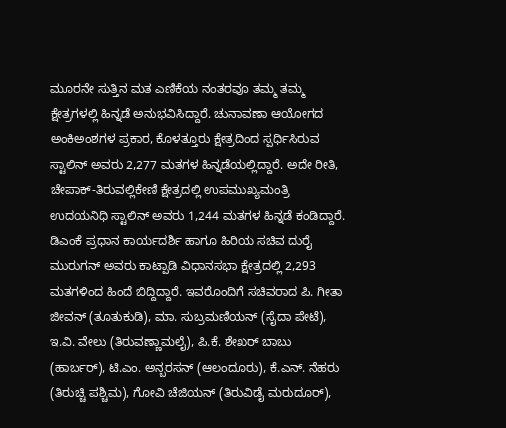ಮೂರನೇ ಸುತ್ತಿನ ಮತ ಎಣಿಕೆಯ ನಂತರವೂ ತಮ್ಮ ತಮ್ಮ ಕ್ಷೇತ್ರಗಳಲ್ಲಿ ಹಿನ್ನಡೆ ಅನುಭವಿಸಿದ್ದಾರೆ. ಚುನಾವಣಾ ಆಯೋಗದ ಅಂಕಿಅಂಶಗಳ ಪ್ರಕಾರ, ಕೊಳತ್ತೂರು ಕ್ಷೇತ್ರದಿಂದ ಸ್ಪರ್ಧಿಸಿರುವ ಸ್ಟಾಲಿನ್ ಅವರು 2,277 ಮತಗಳ ಹಿನ್ನಡೆಯಲ್ಲಿದ್ದಾರೆ. ಅದೇ ರೀತಿ, ಚೇಪಾಕ್-ತಿರುವಲ್ಲಿಕೇಣಿ ಕ್ಷೇತ್ರದಲ್ಲಿ ಉಪಮುಖ್ಯಮಂತ್ರಿ ಉದಯನಿಧಿ ಸ್ಟಾಲಿನ್ ಅವರು 1,244 ಮತಗಳ ಹಿನ್ನಡೆ ಕಂಡಿದ್ದಾರೆ. ಡಿಎಂಕೆ ಪ್ರಧಾನ ಕಾರ್ಯದರ್ಶಿ ಹಾಗೂ ಹಿರಿಯ ಸಚಿವ ದುರೈ ಮುರುಗನ್ ಅವರು ಕಾಟ್ಪಾಡಿ ವಿಧಾನಸಭಾ ಕ್ಷೇತ್ರದಲ್ಲಿ 2,293 ಮತಗಳಿಂದ ಹಿಂದೆ ಬಿದ್ದಿದ್ದಾರೆ. ಇವರೊಂದಿಗೆ ಸಚಿವರಾದ ಪಿ. ಗೀತಾ ಜೀವನ್ (ತೂತುಕುಡಿ), ಮಾ. ಸುಬ್ರಮಣಿಯನ್ (ಸೈದಾ ಪೇಟೆ), ಇ.ವಿ. ವೇಲು (ತಿರುವಣ್ಣಾಮಲೈ), ಪಿ.ಕೆ. ಶೇಖರ್ ಬಾಬು (ಹಾರ್ಬರ್), ಟಿ.ಎಂ. ಅನ್ಬರಸನ್ (ಆಲಂದೂರು), ಕೆ.ಎನ್. ನೆಹರು (ತಿರುಚ್ಚಿ ಪಶ್ಚಿಮ), ಗೋವಿ ಚೆಜಿಯನ್ (ತಿರುವಿಡೈ ಮರುದೂರ್),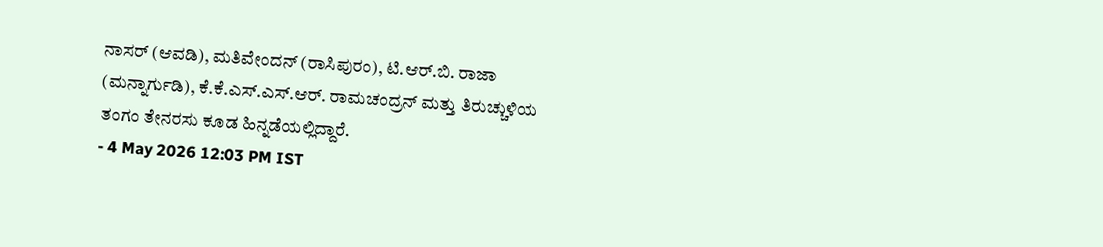ನಾಸರ್ (ಆವಡಿ), ಮತಿವೇಂದನ್ (ರಾಸಿಪುರಂ), ಟಿ.ಆರ್.ಬಿ. ರಾಜಾ (ಮನ್ನಾರ್ಗುಡಿ), ಕೆ.ಕೆ.ಎಸ್.ಎಸ್.ಆರ್. ರಾಮಚಂದ್ರನ್ ಮತ್ತು ತಿರುಚ್ಚುಳಿಯ ತಂಗಂ ತೇನರಸು ಕೂಡ ಹಿನ್ನಡೆಯಲ್ಲಿದ್ದಾರೆ.
- 4 May 2026 12:03 PM IST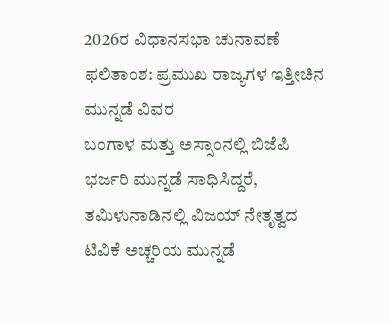2026ರ ವಿಧಾನಸಭಾ ಚುನಾವಣೆ ಫಲಿತಾಂಶ: ಪ್ರಮುಖ ರಾಜ್ಯಗಳ ಇತ್ತೀಚಿನ ಮುನ್ನಡೆ ವಿವರ
ಬಂಗಾಳ ಮತ್ತು ಅಸ್ಸಾಂನಲ್ಲಿ ಬಿಜೆಪಿ ಭರ್ಜರಿ ಮುನ್ನಡೆ ಸಾಧಿಸಿದ್ದರೆ, ತಮಿಳುನಾಡಿನಲ್ಲಿ ವಿಜಯ್ ನೇತೃತ್ವದ ಟಿವಿಕೆ ಅಚ್ಚರಿಯ ಮುನ್ನಡೆ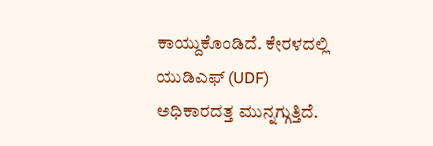ಕಾಯ್ದುಕೊಂಡಿದೆ. ಕೇರಳದಲ್ಲಿ ಯುಡಿಎಫ್ (UDF) ಅಧಿಕಾರದತ್ತ ಮುನ್ನಗ್ಗುತ್ತಿದೆ.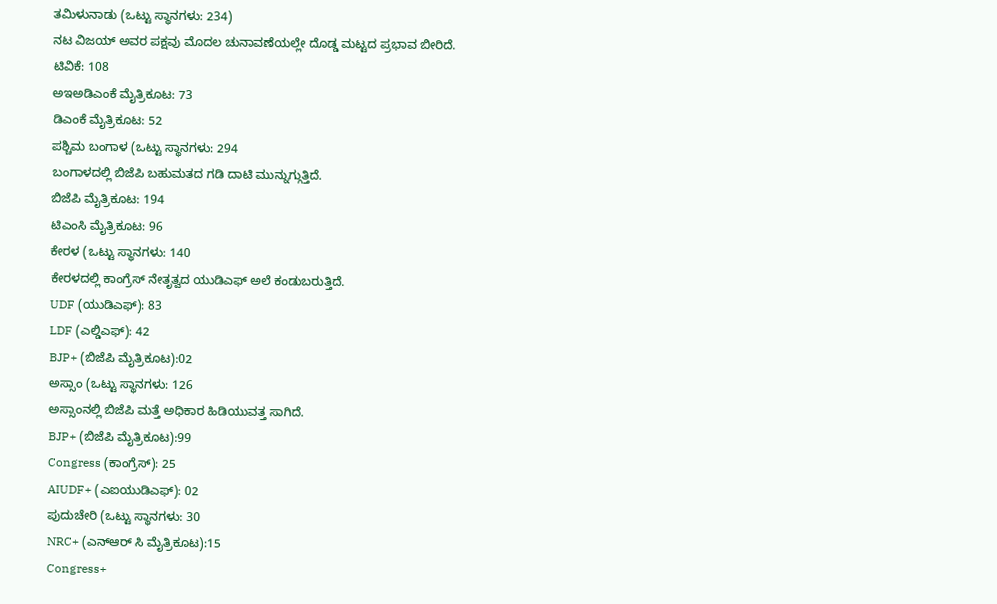ತಮಿಳುನಾಡು (ಒಟ್ಟು ಸ್ಥಾನಗಳು: 234)
ನಟ ವಿಜಯ್ ಅವರ ಪಕ್ಷವು ಮೊದಲ ಚುನಾವಣೆಯಲ್ಲೇ ದೊಡ್ಡ ಮಟ್ಟದ ಪ್ರಭಾವ ಬೀರಿದೆ.
ಟಿವಿಕೆ: 108
ಅಇಅಡಿಎಂಕೆ ಮೈತ್ರಿಕೂಟ: 73
ಡಿಎಂಕೆ ಮೈತ್ರಿಕೂಟ: 52
ಪಶ್ಚಿಮ ಬಂಗಾಳ (ಒಟ್ಟು ಸ್ಥಾನಗಳು: 294
ಬಂಗಾಳದಲ್ಲಿ ಬಿಜೆಪಿ ಬಹುಮತದ ಗಡಿ ದಾಟಿ ಮುನ್ನುಗ್ಗುತ್ತಿದೆ.
ಬಿಜೆಪಿ ಮೈತ್ರಿಕೂಟ: 194
ಟಿಎಂಸಿ ಮೈತ್ರಿಕೂಟ: 96
ಕೇರಳ (ಒಟ್ಟು ಸ್ಥಾನಗಳು: 140
ಕೇರಳದಲ್ಲಿ ಕಾಂಗ್ರೆಸ್ ನೇತೃತ್ವದ ಯುಡಿಎಫ್ ಅಲೆ ಕಂಡುಬರುತ್ತಿದೆ.
UDF (ಯುಡಿಎಫ್): 83
LDF (ಎಲ್ಡಿಎಫ್): 42
BJP+ (ಬಿಜೆಪಿ ಮೈತ್ರಿಕೂಟ):02
ಅಸ್ಸಾಂ (ಒಟ್ಟು ಸ್ಥಾನಗಳು: 126
ಅಸ್ಸಾಂನಲ್ಲಿ ಬಿಜೆಪಿ ಮತ್ತೆ ಅಧಿಕಾರ ಹಿಡಿಯುವತ್ತ ಸಾಗಿದೆ.
BJP+ (ಬಿಜೆಪಿ ಮೈತ್ರಿಕೂಟ):99
Congress (ಕಾಂಗ್ರೆಸ್): 25
AIUDF+ (ಎಐಯುಡಿಎಫ್): 02
ಪುದುಚೇರಿ (ಒಟ್ಟು ಸ್ಥಾನಗಳು: 30
NRC+ (ಎನ್ಆರ್ ಸಿ ಮೈತ್ರಿಕೂಟ):15
Congress+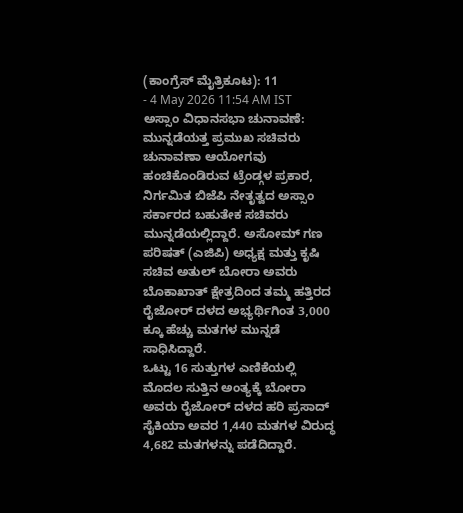(ಕಾಂಗ್ರೆಸ್ ಮೈತ್ರಿಕೂಟ): 11
- 4 May 2026 11:54 AM IST
ಅಸ್ಸಾಂ ವಿಧಾನಸಭಾ ಚುನಾವಣೆ: ಮುನ್ನಡೆಯತ್ತ ಪ್ರಮುಖ ಸಚಿವರು
ಚುನಾವಣಾ ಆಯೋಗವು ಹಂಚಿಕೊಂಡಿರುವ ಟ್ರೆಂಡ್ಗಳ ಪ್ರಕಾರ, ನಿರ್ಗಮಿತ ಬಿಜೆಪಿ ನೇತೃತ್ವದ ಅಸ್ಸಾಂ ಸರ್ಕಾರದ ಬಹುತೇಕ ಸಚಿವರು ಮುನ್ನಡೆಯಲ್ಲಿದ್ದಾರೆ. ಅಸೋಮ್ ಗಣ ಪರಿಷತ್ (ಎಜಿಪಿ) ಅಧ್ಯಕ್ಷ ಮತ್ತು ಕೃಷಿ ಸಚಿವ ಅತುಲ್ ಬೋರಾ ಅವರು ಬೊಕಾಖಾತ್ ಕ್ಷೇತ್ರದಿಂದ ತಮ್ಮ ಹತ್ತಿರದ ರೈಜೋರ್ ದಳದ ಅಭ್ಯರ್ಥಿಗಿಂತ 3,000 ಕ್ಕೂ ಹೆಚ್ಚು ಮತಗಳ ಮುನ್ನಡೆ ಸಾಧಿಸಿದ್ದಾರೆ.
ಒಟ್ಟು 16 ಸುತ್ತುಗಳ ಎಣಿಕೆಯಲ್ಲಿ ಮೊದಲ ಸುತ್ತಿನ ಅಂತ್ಯಕ್ಕೆ ಬೋರಾ ಅವರು ರೈಜೋರ್ ದಳದ ಹರಿ ಪ್ರಸಾದ್ ಸೈಕಿಯಾ ಅವರ 1,440 ಮತಗಳ ವಿರುದ್ಧ 4,682 ಮತಗಳನ್ನು ಪಡೆದಿದ್ದಾರೆ.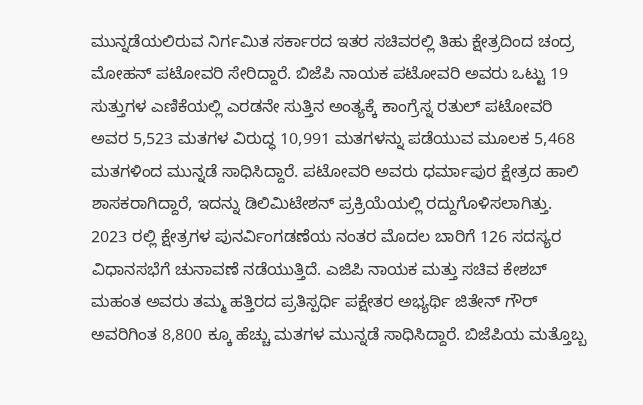ಮುನ್ನಡೆಯಲಿರುವ ನಿರ್ಗಮಿತ ಸರ್ಕಾರದ ಇತರ ಸಚಿವರಲ್ಲಿ ತಿಹು ಕ್ಷೇತ್ರದಿಂದ ಚಂದ್ರ ಮೋಹನ್ ಪಟೋವರಿ ಸೇರಿದ್ದಾರೆ. ಬಿಜೆಪಿ ನಾಯಕ ಪಟೋವರಿ ಅವರು ಒಟ್ಟು 19 ಸುತ್ತುಗಳ ಎಣಿಕೆಯಲ್ಲಿ ಎರಡನೇ ಸುತ್ತಿನ ಅಂತ್ಯಕ್ಕೆ ಕಾಂಗ್ರೆಸ್ನ ರತುಲ್ ಪಟೋವರಿ ಅವರ 5,523 ಮತಗಳ ವಿರುದ್ಧ 10,991 ಮತಗಳನ್ನು ಪಡೆಯುವ ಮೂಲಕ 5,468 ಮತಗಳಿಂದ ಮುನ್ನಡೆ ಸಾಧಿಸಿದ್ದಾರೆ. ಪಟೋವರಿ ಅವರು ಧರ್ಮಾಪುರ ಕ್ಷೇತ್ರದ ಹಾಲಿ ಶಾಸಕರಾಗಿದ್ದಾರೆ, ಇದನ್ನು ಡಿಲಿಮಿಟೇಶನ್ ಪ್ರಕ್ರಿಯೆಯಲ್ಲಿ ರದ್ದುಗೊಳಿಸಲಾಗಿತ್ತು.
2023 ರಲ್ಲಿ ಕ್ಷೇತ್ರಗಳ ಪುನರ್ವಿಂಗಡಣೆಯ ನಂತರ ಮೊದಲ ಬಾರಿಗೆ 126 ಸದಸ್ಯರ ವಿಧಾನಸಭೆಗೆ ಚುನಾವಣೆ ನಡೆಯುತ್ತಿದೆ. ಎಜಿಪಿ ನಾಯಕ ಮತ್ತು ಸಚಿವ ಕೇಶಬ್ ಮಹಂತ ಅವರು ತಮ್ಮ ಹತ್ತಿರದ ಪ್ರತಿಸ್ಪರ್ಧಿ ಪಕ್ಷೇತರ ಅಭ್ಯರ್ಥಿ ಜಿತೇನ್ ಗೌರ್ ಅವರಿಗಿಂತ 8,800 ಕ್ಕೂ ಹೆಚ್ಚು ಮತಗಳ ಮುನ್ನಡೆ ಸಾಧಿಸಿದ್ದಾರೆ. ಬಿಜೆಪಿಯ ಮತ್ತೊಬ್ಬ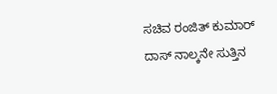ಸಚಿವ ರಂಜಿತ್ ಕುಮಾರ್ ದಾಸ್ ನಾಲ್ಕನೇ ಸುತ್ತಿನ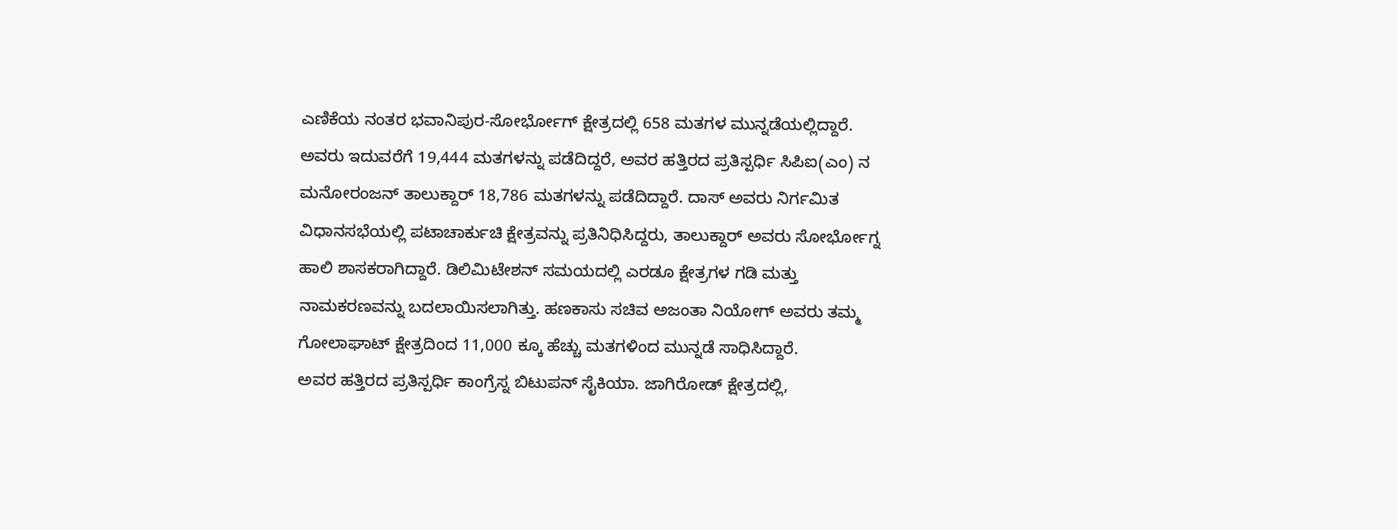ಎಣಿಕೆಯ ನಂತರ ಭವಾನಿಪುರ-ಸೋರ್ಭೋಗ್ ಕ್ಷೇತ್ರದಲ್ಲಿ 658 ಮತಗಳ ಮುನ್ನಡೆಯಲ್ಲಿದ್ದಾರೆ.
ಅವರು ಇದುವರೆಗೆ 19,444 ಮತಗಳನ್ನು ಪಡೆದಿದ್ದರೆ, ಅವರ ಹತ್ತಿರದ ಪ್ರತಿಸ್ಪರ್ಧಿ ಸಿಪಿಐ(ಎಂ) ನ ಮನೋರಂಜನ್ ತಾಲುಕ್ದಾರ್ 18,786 ಮತಗಳನ್ನು ಪಡೆದಿದ್ದಾರೆ. ದಾಸ್ ಅವರು ನಿರ್ಗಮಿತ ವಿಧಾನಸಭೆಯಲ್ಲಿ ಪಟಾಚಾರ್ಕುಚಿ ಕ್ಷೇತ್ರವನ್ನು ಪ್ರತಿನಿಧಿಸಿದ್ದರು, ತಾಲುಕ್ದಾರ್ ಅವರು ಸೋರ್ಭೋಗ್ನ ಹಾಲಿ ಶಾಸಕರಾಗಿದ್ದಾರೆ. ಡಿಲಿಮಿಟೇಶನ್ ಸಮಯದಲ್ಲಿ ಎರಡೂ ಕ್ಷೇತ್ರಗಳ ಗಡಿ ಮತ್ತು ನಾಮಕರಣವನ್ನು ಬದಲಾಯಿಸಲಾಗಿತ್ತು. ಹಣಕಾಸು ಸಚಿವ ಅಜಂತಾ ನಿಯೋಗ್ ಅವರು ತಮ್ಮ ಗೋಲಾಘಾಟ್ ಕ್ಷೇತ್ರದಿಂದ 11,000 ಕ್ಕೂ ಹೆಚ್ಚು ಮತಗಳಿಂದ ಮುನ್ನಡೆ ಸಾಧಿಸಿದ್ದಾರೆ.
ಅವರ ಹತ್ತಿರದ ಪ್ರತಿಸ್ಪರ್ಧಿ ಕಾಂಗ್ರೆಸ್ನ ಬಿಟುಪನ್ ಸೈಕಿಯಾ. ಜಾಗಿರೋಡ್ ಕ್ಷೇತ್ರದಲ್ಲಿ,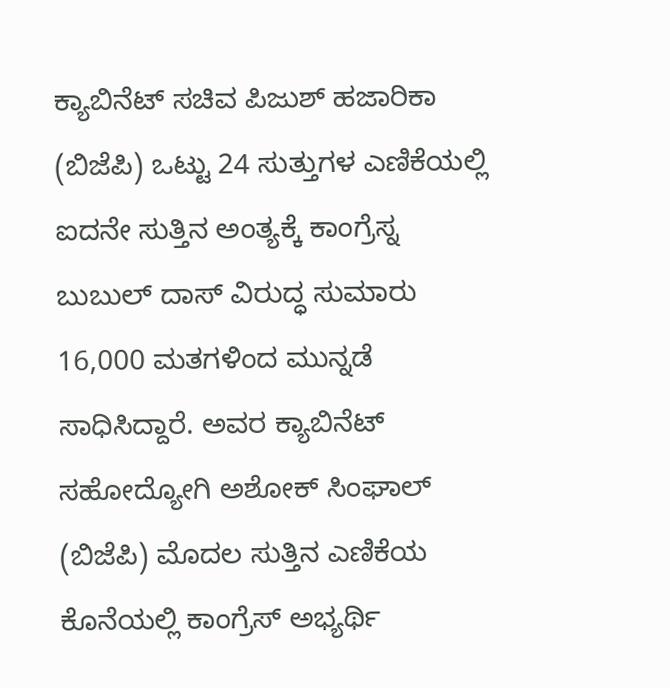ಕ್ಯಾಬಿನೆಟ್ ಸಚಿವ ಪಿಜುಶ್ ಹಜಾರಿಕಾ (ಬಿಜೆಪಿ) ಒಟ್ಟು 24 ಸುತ್ತುಗಳ ಎಣಿಕೆಯಲ್ಲಿ ಐದನೇ ಸುತ್ತಿನ ಅಂತ್ಯಕ್ಕೆ ಕಾಂಗ್ರೆಸ್ನ ಬುಬುಲ್ ದಾಸ್ ವಿರುದ್ಧ ಸುಮಾರು 16,000 ಮತಗಳಿಂದ ಮುನ್ನಡೆ ಸಾಧಿಸಿದ್ದಾರೆ. ಅವರ ಕ್ಯಾಬಿನೆಟ್ ಸಹೋದ್ಯೋಗಿ ಅಶೋಕ್ ಸಿಂಘಾಲ್ (ಬಿಜೆಪಿ) ಮೊದಲ ಸುತ್ತಿನ ಎಣಿಕೆಯ ಕೊನೆಯಲ್ಲಿ ಕಾಂಗ್ರೆಸ್ ಅಭ್ಯರ್ಥಿ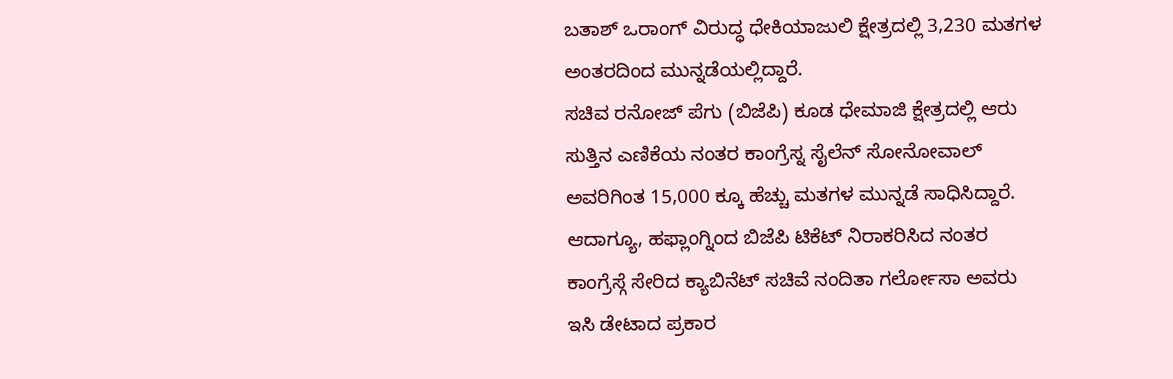ಬತಾಶ್ ಒರಾಂಗ್ ವಿರುದ್ಧ ಧೇಕಿಯಾಜುಲಿ ಕ್ಷೇತ್ರದಲ್ಲಿ 3,230 ಮತಗಳ ಅಂತರದಿಂದ ಮುನ್ನಡೆಯಲ್ಲಿದ್ದಾರೆ.
ಸಚಿವ ರನೋಜ್ ಪೆಗು (ಬಿಜೆಪಿ) ಕೂಡ ಧೇಮಾಜಿ ಕ್ಷೇತ್ರದಲ್ಲಿ ಆರು ಸುತ್ತಿನ ಎಣಿಕೆಯ ನಂತರ ಕಾಂಗ್ರೆಸ್ನ ಸೈಲೆನ್ ಸೋನೋವಾಲ್ ಅವರಿಗಿಂತ 15,000 ಕ್ಕೂ ಹೆಚ್ಚು ಮತಗಳ ಮುನ್ನಡೆ ಸಾಧಿಸಿದ್ದಾರೆ. ಆದಾಗ್ಯೂ, ಹಫ್ಲಾಂಗ್ನಿಂದ ಬಿಜೆಪಿ ಟಿಕೆಟ್ ನಿರಾಕರಿಸಿದ ನಂತರ ಕಾಂಗ್ರೆಸ್ಗೆ ಸೇರಿದ ಕ್ಯಾಬಿನೆಟ್ ಸಚಿವೆ ನಂದಿತಾ ಗರ್ಲೋಸಾ ಅವರು ಇಸಿ ಡೇಟಾದ ಪ್ರಕಾರ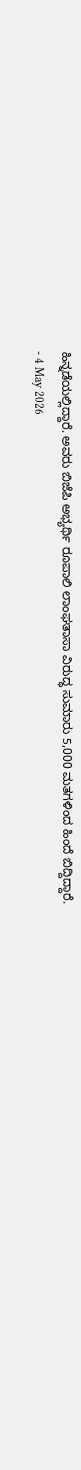ಹಿನ್ನಡೆಯಲ್ಲಿದ್ದಾರೆ. ಅವರು ಬಿಜೆಪಿ ಅಭ್ಯರ್ಥಿ ರೂಪಾಲಿ ಲಾಂಘತಾಸಾ ವಿರುದ್ಧ ಸುಮಾರು 5,000 ಮತಗಳಿಂದ ಹಿಂದೆ ಬಿದ್ದಿದ್ದಾರೆ.
- 4 May 2026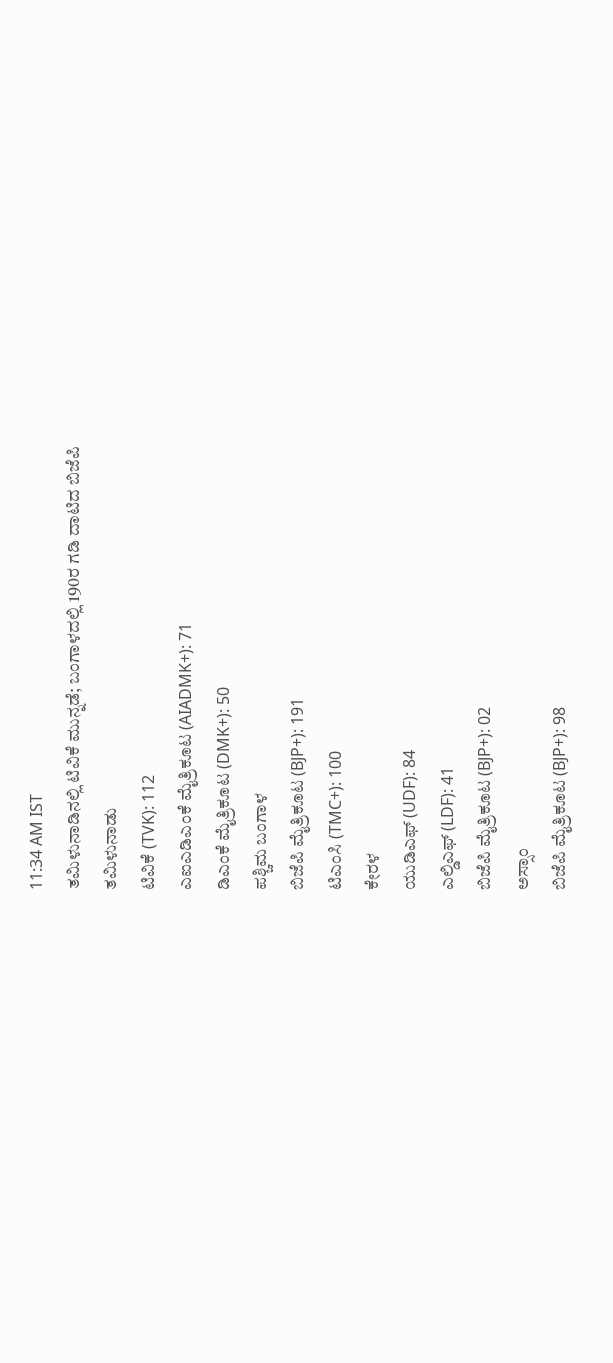11:34 AM IST
ತಮಿಳುನಾಡಿನಲ್ಲಿ ಟಿವಿಕೆ ಮುನ್ನಡೆ; ಬಂಗಾಳದಲ್ಲಿ 190ರ ಗಡಿ ದಾಟಿದ ಬಿಜೆಪಿ
ತಮಿಳುನಾಡು
ಟಿವಿಕೆ (TVK): 112
ಎಐಎಡಿಎಂಕೆ ಮೈತ್ರಿಕೂಟ (AIADMK+): 71
ಡಿಎಂಕೆ ಮೈತ್ರಿಕೂಟ (DMK+): 50
ಪಶ್ಚಿಮ ಬಂಗಾಳ
ಬಿಜೆಪಿ ಮೈತ್ರಿಕೂಟ (BJP+): 191
ಟಿಎಂಸಿ (TMC+): 100
ಕೇರಳ
ಯುಡಿಎಫ್ (UDF): 84
ಎಲ್ಡಿಎಫ್ (LDF): 41
ಬಿಜೆಪಿ ಮೈತ್ರಿಕೂಟ (BJP+): 02
ಅಸ್ಸಾಂ
ಬಿಜೆಪಿ ಮೈತ್ರಿಕೂಟ (BJP+): 98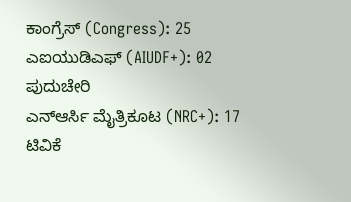ಕಾಂಗ್ರೆಸ್ (Congress): 25
ಎಐಯುಡಿಎಫ್ (AIUDF+): 02
ಪುದುಚೇರಿ
ಎನ್ಆರ್ಸಿ ಮೈತ್ರಿಕೂಟ (NRC+): 17
ಟಿವಿಕೆ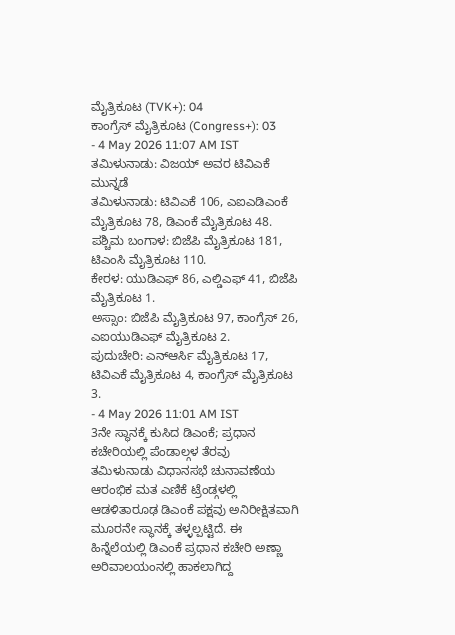ಮೈತ್ರಿಕೂಟ (TVK+): 04
ಕಾಂಗ್ರೆಸ್ ಮೈತ್ರಿಕೂಟ (Congress+): 03
- 4 May 2026 11:07 AM IST
ತಮಿಳುನಾಡು: ವಿಜಯ್ ಅವರ ಟಿವಿಎಕೆ ಮುನ್ನಡೆ
ತಮಿಳುನಾಡು: ಟಿವಿಎಕೆ 106, ಎಐಎಡಿಎಂಕೆ ಮೈತ್ರಿಕೂಟ 78, ಡಿಎಂಕೆ ಮೈತ್ರಿಕೂಟ 48.
ಪಶ್ಚಿಮ ಬಂಗಾಳ: ಬಿಜೆಪಿ ಮೈತ್ರಿಕೂಟ 181, ಟಿಎಂಸಿ ಮೈತ್ರಿಕೂಟ 110.
ಕೇರಳ: ಯುಡಿಎಫ್ 86, ಎಲ್ಡಿಎಫ್ 41, ಬಿಜೆಪಿ ಮೈತ್ರಿಕೂಟ 1.
ಅಸ್ಸಾಂ: ಬಿಜೆಪಿ ಮೈತ್ರಿಕೂಟ 97, ಕಾಂಗ್ರೆಸ್ 26, ಎಐಯುಡಿಎಫ್ ಮೈತ್ರಿಕೂಟ 2.
ಪುದುಚೇರಿ: ಎನ್ಆರ್ಸಿ ಮೈತ್ರಿಕೂಟ 17, ಟಿವಿಎಕೆ ಮೈತ್ರಿಕೂಟ 4, ಕಾಂಗ್ರೆಸ್ ಮೈತ್ರಿಕೂಟ 3.
- 4 May 2026 11:01 AM IST
3ನೇ ಸ್ಥಾನಕ್ಕೆ ಕುಸಿದ ಡಿಎಂಕೆ; ಪ್ರಧಾನ ಕಚೇರಿಯಲ್ಲಿ ಪೆಂಡಾಲ್ಗಳ ತೆರವು
ತಮಿಳುನಾಡು ವಿಧಾನಸಭೆ ಚುನಾವಣೆಯ ಆರಂಭಿಕ ಮತ ಎಣಿಕೆ ಟ್ರೆಂಡ್ಗಳಲ್ಲಿ ಆಡಳಿತಾರೂಢ ಡಿಎಂಕೆ ಪಕ್ಷವು ಅನಿರೀಕ್ಷಿತವಾಗಿ ಮೂರನೇ ಸ್ಥಾನಕ್ಕೆ ತಳ್ಳಲ್ಪಟ್ಟಿದೆ. ಈ ಹಿನ್ನೆಲೆಯಲ್ಲಿ ಡಿಎಂಕೆ ಪ್ರಧಾನ ಕಚೇರಿ ಅಣ್ಣಾ ಅರಿವಾಲಯಂನಲ್ಲಿ ಹಾಕಲಾಗಿದ್ದ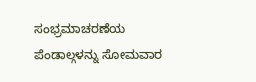ಸಂಭ್ರಮಾಚರಣೆಯ ಪೆಂಡಾಲ್ಗಳನ್ನು ಸೋಮವಾರ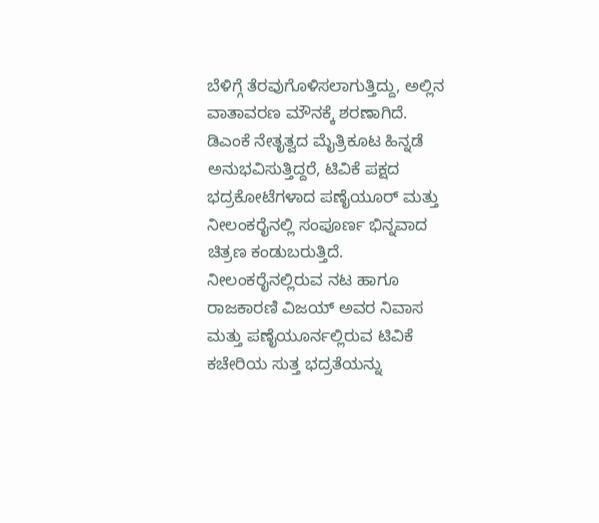ಬೆಳಿಗ್ಗೆ ತೆರವುಗೊಳಿಸಲಾಗುತ್ತಿದ್ದು, ಅಲ್ಲಿನ ವಾತಾವರಣ ಮೌನಕ್ಕೆ ಶರಣಾಗಿದೆ.
ಡಿಎಂಕೆ ನೇತೃತ್ವದ ಮೈತ್ರಿಕೂಟ ಹಿನ್ನಡೆ ಅನುಭವಿಸುತ್ತಿದ್ದರೆ, ಟಿವಿಕೆ ಪಕ್ಷದ ಭದ್ರಕೋಟೆಗಳಾದ ಪಣೈಯೂರ್ ಮತ್ತು ನೀಲಂಕರೈನಲ್ಲಿ ಸಂಪೂರ್ಣ ಭಿನ್ನವಾದ ಚಿತ್ರಣ ಕಂಡುಬರುತ್ತಿದೆ. ನೀಲಂಕರೈನಲ್ಲಿರುವ ನಟ ಹಾಗೂ ರಾಜಕಾರಣಿ ವಿಜಯ್ ಅವರ ನಿವಾಸ ಮತ್ತು ಪಣೈಯೂರ್ನಲ್ಲಿರುವ ಟಿವಿಕೆ ಕಚೇರಿಯ ಸುತ್ತ ಭದ್ರತೆಯನ್ನು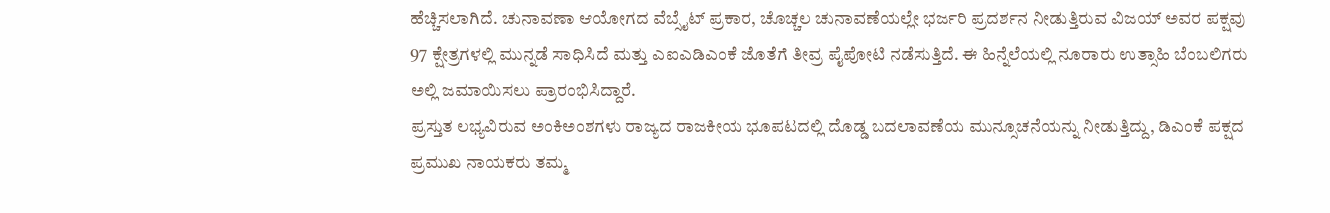ಹೆಚ್ಚಿಸಲಾಗಿದೆ. ಚುನಾವಣಾ ಆಯೋಗದ ವೆಬ್ಸೈಟ್ ಪ್ರಕಾರ, ಚೊಚ್ಚಲ ಚುನಾವಣೆಯಲ್ಲೇ ಭರ್ಜರಿ ಪ್ರದರ್ಶನ ನೀಡುತ್ತಿರುವ ವಿಜಯ್ ಅವರ ಪಕ್ಷವು 97 ಕ್ಷೇತ್ರಗಳಲ್ಲಿ ಮುನ್ನಡೆ ಸಾಧಿಸಿದೆ ಮತ್ತು ಎಐಎಡಿಎಂಕೆ ಜೊತೆಗೆ ತೀವ್ರ ಪೈಪೋಟಿ ನಡೆಸುತ್ತಿದೆ. ಈ ಹಿನ್ನೆಲೆಯಲ್ಲಿ ನೂರಾರು ಉತ್ಸಾಹಿ ಬೆಂಬಲಿಗರು ಅಲ್ಲಿ ಜಮಾಯಿಸಲು ಪ್ರಾರಂಭಿಸಿದ್ದಾರೆ.
ಪ್ರಸ್ತುತ ಲಭ್ಯವಿರುವ ಅಂಕಿಅಂಶಗಳು ರಾಜ್ಯದ ರಾಜಕೀಯ ಭೂಪಟದಲ್ಲಿ ದೊಡ್ಡ ಬದಲಾವಣೆಯ ಮುನ್ಸೂಚನೆಯನ್ನು ನೀಡುತ್ತಿದ್ದು, ಡಿಎಂಕೆ ಪಕ್ಷದ ಪ್ರಮುಖ ನಾಯಕರು ತಮ್ಮ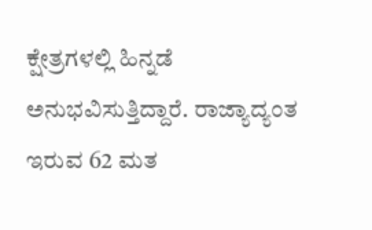ಕ್ಷೇತ್ರಗಳಲ್ಲಿ ಹಿನ್ನಡೆ ಅನುಭವಿಸುತ್ತಿದ್ದಾರೆ. ರಾಜ್ಯಾದ್ಯಂತ ಇರುವ 62 ಮತ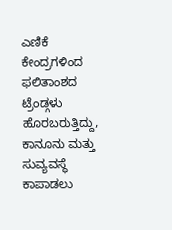ಎಣಿಕೆ ಕೇಂದ್ರಗಳಿಂದ ಫಲಿತಾಂಶದ ಟ್ರೆಂಡ್ಗಳು ಹೊರಬರುತ್ತಿದ್ದು, ಕಾನೂನು ಮತ್ತು ಸುವ್ಯವಸ್ಥೆ ಕಾಪಾಡಲು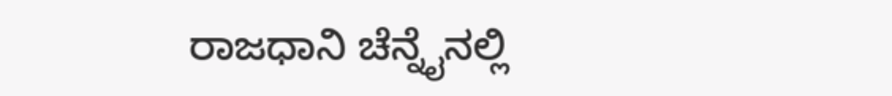ರಾಜಧಾನಿ ಚೆನ್ನೈನಲ್ಲಿ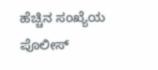ಹೆಚ್ಚಿನ ಸಂಖ್ಯೆಯ ಪೊಲೀಸ್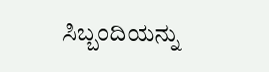ಸಿಬ್ಬಂದಿಯನ್ನು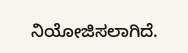ನಿಯೋಜಿಸಲಾಗಿದೆ.